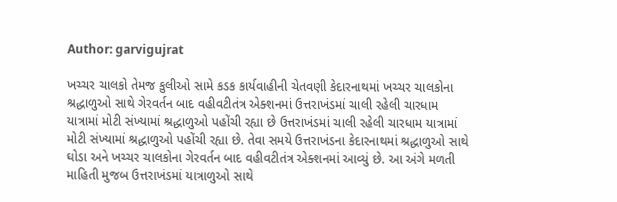Author: garvigujrat

ખચ્ચર ચાલકો તેમજ કુલીઓ સામે કડક કાર્યવાહીની ચેતવણી કેદારનાથમાં ખચ્ચર ચાલકોના શ્રદ્ધાળુઓ સાથે ગેરવર્તન બાદ વહીવટીતંત્ર એક્શનમાં ઉત્તરાખંડમાં ચાલી રહેલી ચારધામ યાત્રામાં મોટી સંખ્યામાં શ્રદ્ધાળુઓ પહોંચી રહ્યા છે ઉત્તરાખંડમાં ચાલી રહેલી ચારધામ યાત્રામાં મોટી સંખ્યામાં શ્રદ્ધાળુઓ પહોંચી રહ્યા છે. તેવા સમયે ઉત્તરાખંડના કેદારનાથમાં શ્રદ્ધાળુઓ સાથે ઘોડા અને ખચ્ચર ચાલકોના ગેરવર્તન બાદ વહીવટીતંત્ર એક્શનમાં આવ્યું છે. આ અંગે મળતી માહિતી મુજબ ઉત્તરાખંડમાં યાત્રાળુઓ સાથે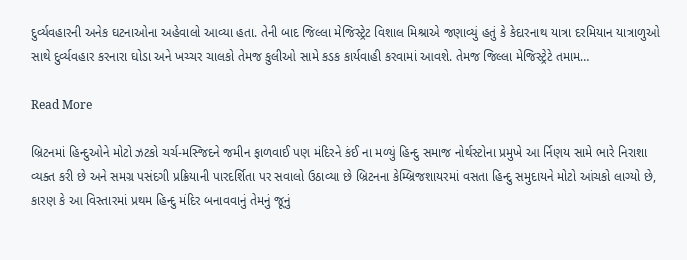દુર્વ્યવહારની અનેક ઘટનાઓના અહેવાલો આવ્યા હતા. તેની બાદ જિલ્લા મેજિસ્ટ્રેટ વિશાલ મિશ્રાએ જણાવ્યું હતું કે કેદારનાથ યાત્રા દરમિયાન યાત્રાળુઓ સાથે દુર્વ્યવહાર કરનારા ઘોડા અને ખચ્ચર ચાલકો તેમજ કુલીઓ સામે કડક કાર્યવાહી કરવામાં આવશે. તેમજ જિલ્લા મેજિસ્ટ્રેટે તમામ…

Read More

બ્રિટનમાં હિન્દુઓને મોટો ઝટકો ચર્ચ-મસ્જિદને જમીન ફાળવાઈ પણ મંદિરને કંઈ ના મળ્યું હિન્દુ સમાજ નોર્થસ્ટોના પ્રમુખે આ ર્નિણય સામે ભારે નિરાશા વ્યક્ત કરી છે અને સમગ્ર પસંદગી પ્રક્રિયાની પારદર્શિતા પર સવાલો ઉઠાવ્યા છે બ્રિટનના કેમ્બ્રિજશાયરમાં વસતા હિન્દુ સમુદાયને મોટો આંચકો લાગ્યો છે, કારણ કે આ વિસ્તારમાં પ્રથમ હિન્દુ મંદિર બનાવવાનું તેમનું જૂનું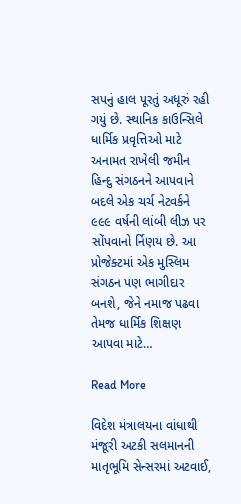સપનું હાલ પૂરતું અધૂરું રહી ગયું છે. સ્થાનિક કાઉન્સિલે ધાર્મિક પ્રવૃત્તિઓ માટે અનામત રાખેલી જમીન હિન્દુ સંગઠનને આપવાને બદલે એક ચર્ચ નેટવર્કને ૯૯૯ વર્ષની લાંબી લીઝ પર સોંપવાનો ર્નિણય છે. આ પ્રોજેક્ટમાં એક મુસ્લિમ સંગઠન પણ ભાગીદાર બનશે, જેને નમાજ પઢવા તેમજ ધાર્મિક શિક્ષણ આપવા માટે…

Read More

વિદેશ મંત્રાલયના વાંધાથી મંજૂરી અટકી સલમાનની માતૃભૂમિ સેન્સરમાં અટવાઈ,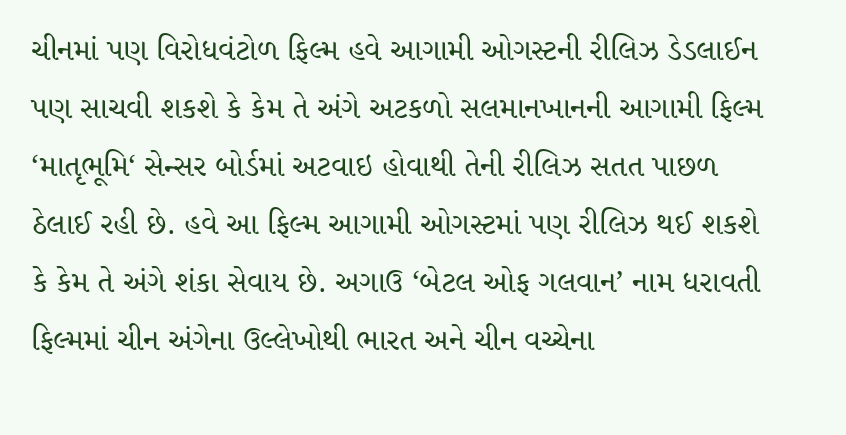ચીનમાં પણ વિરોધવંટોળ ફિલ્મ હવે આગામી ઓગસ્ટની રીલિઝ ડેડલાઈન પણ સાચવી શકશે કે કેમ તે અંગે અટકળો સલમાનખાનની આગામી ફિલ્મ ‘માતૃભૂમિ‘ સેન્સર બોર્ડમાં અટવાઇ હોવાથી તેની રીલિઝ સતત પાછળ ઠેલાઈ રહી છે. હવે આ ફિલ્મ આગામી ઓગસ્ટમાં પણ રીલિઝ થઈ શકશે કે કેમ તે અંગે શંકા સેવાય છે. અગાઉ ‘બેટલ ઓફ ગલવાન’ નામ ધરાવતી ફિલ્મમાં ચીન અંગેના ઉલ્લેખોથી ભારત અને ચીન વચ્ચેના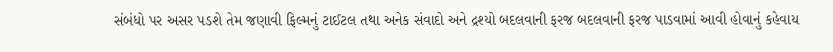સંબંધો પર અસર પડશે તેમ જણાવી ફિલ્મનું ટાઈટલ તથા અનેક સંવાદો અને દ્રશ્યો બદલવાની ફરજ બદલવાની ફરજ પાડવામાં આવી હોવાનું કહેવાય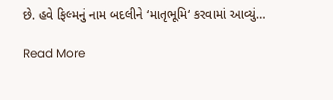છે. હવે ફિલ્મનું નામ બદલીને ‘માતૃભૂમિ‘ કરવામાં આવ્યું…

Read More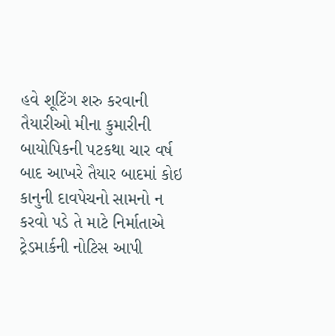હવે શૂટિંગ શરુ કરવાની તૈયારીઓ મીના કુમારીની બાયોપિકની પટકથા ચાર વર્ષ બાદ આખરે તૈયાર બાદમાં કોઇ કાનુની દાવપેચનો સામનો ન કરવો પડે તે માટે નિર્માતાએ ટ્રેડમાર્કની નોટિસ આપી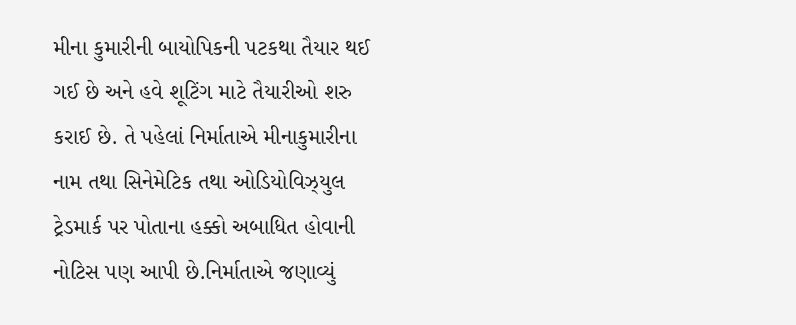મીના કુમારીની બાયોપિકની પટકથા તૈયાર થઈ ગઈ છે અને હવે શૂટિંગ માટે તૈયારીઓ શરુ કરાઈ છે. તે પહેલાં નિર્માતાએ મીનાકુમારીના નામ તથા સિનેમેટિક તથા ઓડિયોવિઝ્યુલ ટ્રેડમાર્ક પર પોતાના હક્કો અબાધિત હોવાની નોટિસ પણ આપી છે.નિર્માતાએ જણાવ્યું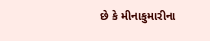છે કે મીનાકુમારીના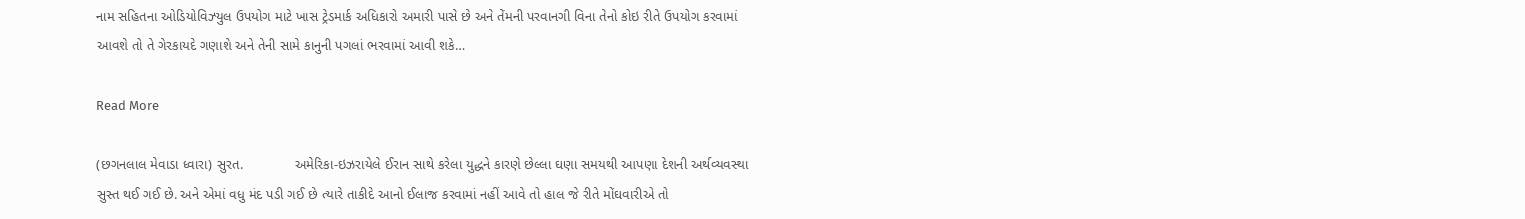નામ સહિતના ઓડિયોવિઝ્યુલ ઉપયોગ માટે ખાસ ટ્રેડમાર્ક અધિકારો અમારી પાસે છે અને તેંમની પરવાનગી વિના તેનો કોઇ રીતે ઉપયોગ કરવામાં આવશે તો તે ગેરકાયદે ગણાશે અને તેની સામે કાનુની પગલાં ભરવામાં આવી શકે…

Read More

(છગનલાલ મેવાડા ધ્વારા) સુરત.             અમેરિકા-ઇઝરાયેલે ઈરાન સાથે કરેલા યુદ્ધને કારણે છેલ્લા ઘણા સમયથી આપણા દેશની અર્થવ્યવસ્થા સુસ્ત થઈ ગઈ છે. અને એમાં વધુ મંદ પડી ગઈ છે ત્યારે તાકીદે આનો ઈલાજ કરવામાં નહીં આવે તો હાલ જે રીતે મોંઘવારીએ તો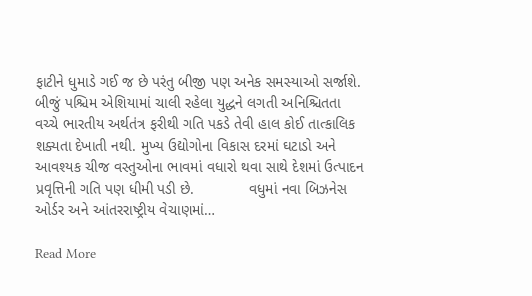ફાટીને ધુમાડે ગઈ જ છે પરંતુ બીજી પણ અનેક સમસ્યાઓ સર્જાશે.             બીજું પશ્ચિમ એશિયામાં ચાલી રહેલા યુદ્ધને લગતી અનિશ્ચિતતા વચ્ચે ભારતીય અર્થતંત્ર ફરીથી ગતિ પકડે તેવી હાલ કોઈ તાત્કાલિક શક્યતા દેખાતી નથી. મુખ્ય ઉદ્યોગોના વિકાસ દરમાં ઘટાડો અને આવશ્યક ચીજ વસ્તુઓના ભાવમાં વધારો થવા સાથે દેશમાં ઉત્પાદન પ્રવૃત્તિની ગતિ પણ ધીમી પડી છે.             વધુમાં નવા બિઝનેસ ઓર્ડર અને આંતરરાષ્ટ્રીય વેચાણમાં…

Read More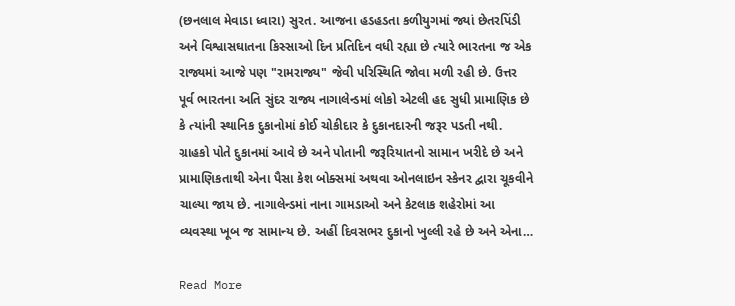(છનલાલ મેવાડા ધ્વારા) સુરત. આજના હડહડતા કળીયુગમાં જ્યાં છેતરપિંડી અને વિશ્વાસઘાતના કિસ્સાઓ દિન પ્રતિદિન વધી રહ્યા છે ત્યારે ભારતના જ એક રાજ્યમાં આજે પણ "રામરાજ્ય" જેવી પરિસ્થિતિ જોવા મળી રહી છે. ઉત્તર પૂર્વ ભારતના અતિ સુંદર રાજ્ય નાગાલેન્ડમાં લોકો એટલી હદ સુધી પ્રામાણિક છે કે ત્યાંની સ્થાનિક દુકાનોમાં કોઈ ચોકીદાર કે દુકાનદારની જરૂર પડતી નથી. ગ્રાહકો પોતે દુકાનમાં આવે છે અને પોતાની જરૂરિયાતનો સામાન ખરીદે છે અને પ્રામાણિકતાથી એના પૈસા કેશ બોક્સમાં અથવા ઓનલાઇન સ્કેનર દ્વારા ચૂકવીને ચાલ્યા જાય છે. નાગાલેન્ડમાં નાના ગામડાઓ અને કેટલાક શહેરોમાં આ વ્યવસ્થા ખૂબ જ સામાન્ય છે. અહીં દિવસભર દુકાનો ખુલ્લી રહે છે અને એના…

Read More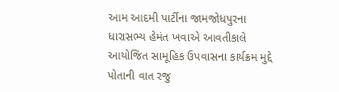આમ આદમી પાર્ટીના જામજોધપુરના ધારાસભ્ય હેમંત ખવાએ આવતીકાલે આયોજિત સામૂહિક ઉપવાસના કાર્યક્રમ મુદ્દે પોતાની વાત રજુ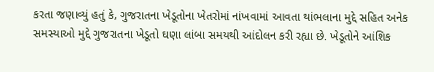કરતા જણાવ્યું હતું કે, ગુજરાતના ખેડૂતોના ખેતરોમાં નાંખવામાં આવતા થાંભલાના મુદ્દે સહિત અનેક સમસ્યાઓ મુદ્દે ગુજરાતના ખેડૂતો ઘણા લાંબા સમયથી આંદોલન કરી રહ્યા છે. ખેડૂતોને આંશિક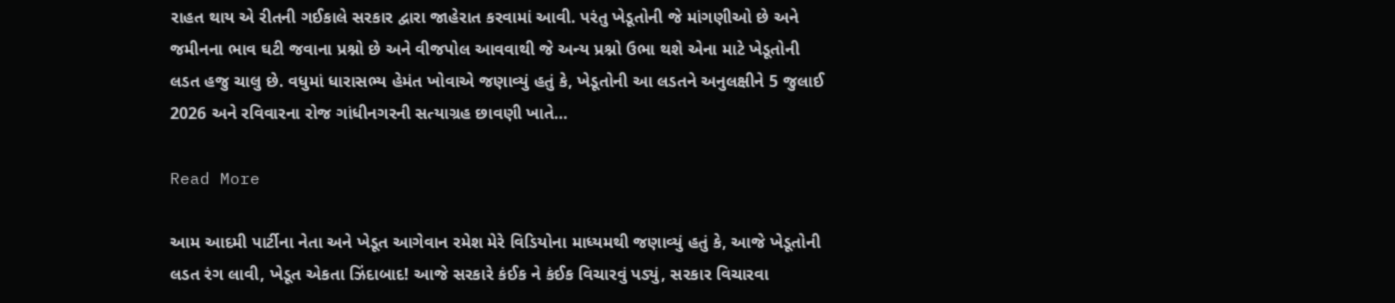રાહત થાય એ રીતની ગઈકાલે સરકાર દ્વારા જાહેરાત કરવામાં આવી. પરંતુ ખેડૂતોની જે માંગણીઓ છે અને જમીનના ભાવ ઘટી જવાના પ્રશ્નો છે અને વીજપોલ આવવાથી જે અન્ય પ્રશ્નો ઉભા થશે એના માટે ખેડૂતોની લડત હજુ ચાલુ છે. વધુમાં ધારાસભ્ય હેમંત ખોવાએ જણાવ્યું હતું કે, ખેડૂતોની આ લડતને અનુલક્ષીને 5 જુલાઈ 2026 અને રવિવારના રોજ ગાંધીનગરની સત્યાગ્રહ છાવણી ખાતે…

Read More

આમ આદમી પાર્ટીના નેતા અને ખેડૂત આગેવાન રમેશ મેરે વિડિયોના માધ્યમથી જણાવ્યું હતું કે, આજે ખેડૂતોની લડત રંગ લાવી, ખેડૂત એકતા ઝિંદાબાદ! આજે સરકારે કંઈક ને કંઈક વિચારવું પડ્યું, સરકાર વિચારવા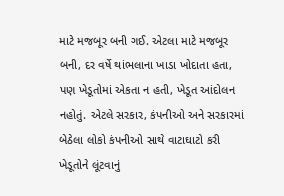માટે મજબૂર બની ગઈ. એટલા માટે મજબૂર બની, દર વર્ષે થાંભલાના ખાડા ખોદાતા હતા, પણ ખેડૂતોમાં એકતા ન હતી, ખેડૂત આંદોલન નહોતું. એટલે સરકાર, કંપનીઓ અને સરકારમાં બેઠેલા લોકો કંપનીઓ સાથે વાટાઘાટો કરી ખેડૂતોને લૂંટવાનું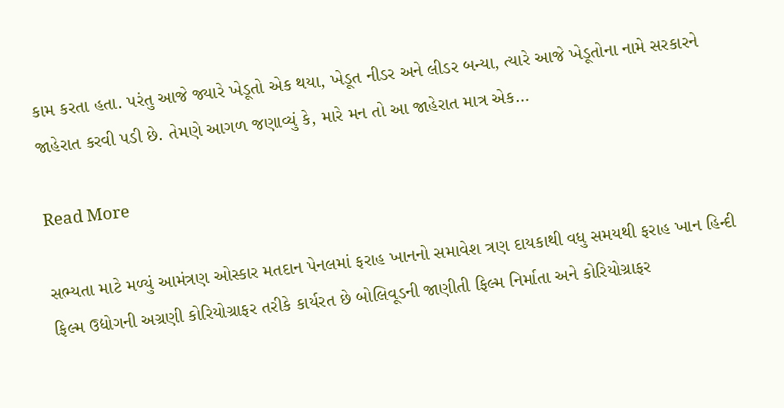કામ કરતા હતા. પરંતુ આજે જ્યારે ખેડૂતો એક થયા, ખેડૂત નીડર અને લીડર બન્યા, ત્યારે આજે ખેડૂતોના નામે સરકારને જાહેરાત કરવી પડી છે. તેમણે આગળ જણાવ્યું કે, મારે મન તો આ જાહેરાત માત્ર એક…

Read More

સભ્યતા માટે મળ્યું આમંત્રણ ઓસ્કાર મતદાન પેનલમાં ફરાહ ખાનનો સમાવેશ ત્રણ દાયકાથી વધુ સમયથી ફરાહ ખાન હિન્દી ફિલ્મ ઉદ્યોગની અગ્રણી કોરિયોગ્રાફર તરીકે કાર્યરત છે બોલિવૂડની જાણીતી ફિલ્મ નિર્માતા અને કોરિયોગ્રાફર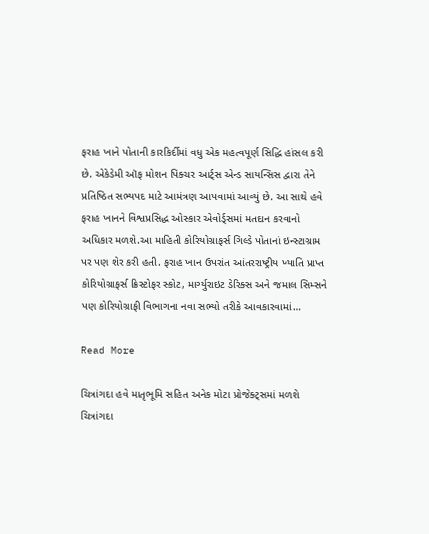ફરાહ ખાને પોતાની કારકિર્દીમાં વધુ એક મહત્વપૂર્ણ સિદ્ધિ હાંસલ કરી છે. એકેડેમી ઑફ મોશન પિક્ચર આર્ટ્સ એન્ડ સાયન્સિસ દ્વારા તેને પ્રતિષ્ઠિત સભ્યપદ માટે આમંત્રણ આપવામાં આવ્યું છે. આ સાથે હવે ફરાહ ખાનને વિશ્વપ્રસિદ્ધ ઓસ્કાર એવોર્ડ્સમાં મતદાન કરવાનો અધિકાર મળશે.આ માહિતી કોરિયોગ્રાફર્સ ગિલ્ડે પોતાનાં ઇન્સ્ટાગ્રામ પર પણ શેર કરી હતી. ફરાહ ખાન ઉપરાંત આંતરરાષ્ટ્રીય ખ્યાતિ પ્રાપ્ત કોરિયોગ્રાફર્સ ક્રિસ્ટોફર સ્કોટ, માર્ગ્યુરાઇટ ડેરિક્સ અને જમાલ સિમ્સને પણ કોરિયોગ્રાફી વિભાગના નવા સભ્યો તરીકે આવકારવામાં…

Read More

ચિત્રાંગદા હવે માતૃભૂમિ સહિત અનેક મોટા પ્રોજેક્ટ્સમાં મળશે ચિત્રાંગદા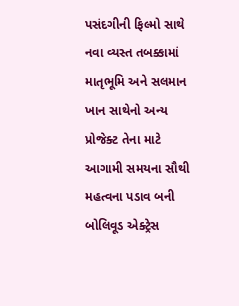પસંદગીની ફિલ્મો સાથે નવા વ્યસ્ત તબક્કામાં માતૃભૂમિ અને સલમાન ખાન સાથેનો અન્ય પ્રોજેક્ટ તેના માટે આગામી સમયના સૌથી મહત્વના પડાવ બની બોલિવૂડ એક્ટ્રેસ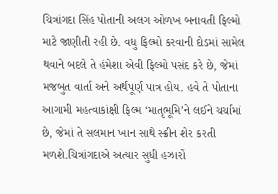ચિત્રાંગદા સિંહ પોતાની અલગ ઓળખ બનાવતી ફિલ્મો માટે જાણીતી રહી છે. વધુ ફિલ્મો કરવાની દોડમાં સામેલ થવાને બદલે તે હંમેશા એવી ફિલ્મો પસંદ કરે છે, જેમાં મજબુત વાર્તા અને અર્થપૂર્ણ પાત્ર હોય. હવે તે પોતાના આગામી મહત્વાકાંક્ષી ફિલ્મ ‘માતૃભૂમિ’ને લઈને ચર્ચામાં છે, જેમાં તે સલમાન ખાન સાથે સ્ક્રીન શેર કરતી મળશે.ચિત્રાંગદાએ અત્યાર સુધી હઝારોં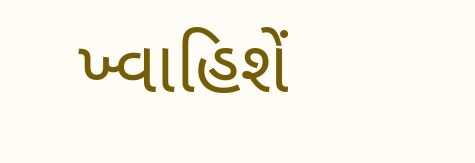ખ્વાહિશેં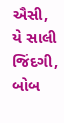ઐસી, યે સાલી જિંદગી, બોબ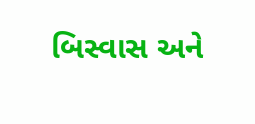બિસ્વાસ અને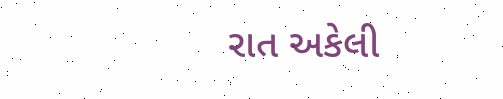રાત અકેલી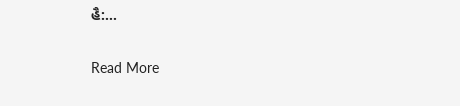હૈ:…

Read More